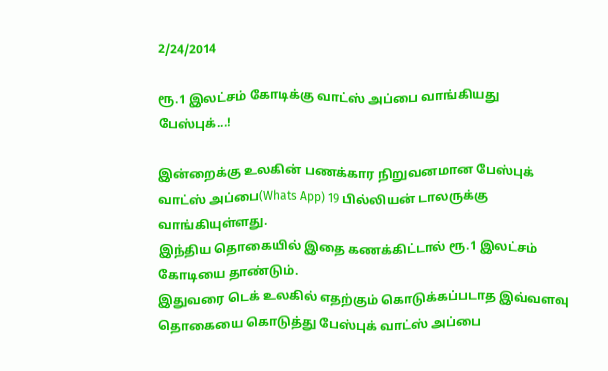2/24/2014

ரூ.1 இலட்சம் கோடிக்கு வாட்ஸ் அப்பை வாங்கியது பேஸ்புக்...!

இன்றைக்கு உலகின் பணக்கார நிறுவனமான பேஸ்புக் வாட்ஸ் அப்பை(Whats App) 19 பில்லியன் டாலருக்கு வாங்கியுள்ளது.
இந்திய தொகையில் இதை கணக்கிட்டால் ரூ.1 இலட்சம் கோடியை தாண்டும்.
இதுவரை டெக் உலகில் எதற்கும் கொடுக்கப்படாத இவ்வளவு தொகையை கொடுத்து பேஸ்புக் வாட்ஸ் அப்பை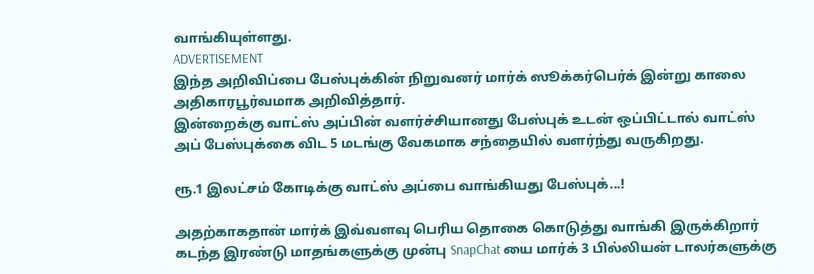வாங்கியுள்ளது.
ADVERTISEMENT
இந்த அறிவிப்பை பேஸ்புக்கின் நிறுவனர் மார்க் ஸூக்கர்பெர்க் இன்று காலை அதிகாரபூர்வமாக அறிவித்தார்.
இன்றைக்கு வாட்ஸ் அப்பின் வளர்ச்சியானது பேஸ்புக் உடன் ஒப்பிட்டால் வாட்ஸ் அப் பேஸ்புக்கை விட 5 மடங்கு வேகமாக சந்தையில் வளர்ந்து வருகிறது.

ரூ.1 இலட்சம் கோடிக்கு வாட்ஸ் அப்பை வாங்கியது பேஸ்புக்...!

அதற்காகதான் மார்க் இவ்வளவு பெரிய தொகை கொடுத்து வாங்கி இருக்கிறார் கடந்த இரண்டு மாதங்களுக்கு முன்பு SnapChat யை மார்க் 3 பில்லியன் டாலர்களுக்கு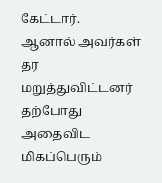கேட்டார்.
ஆனால் அவர்கள் தர மறுத்துவிட்டனர் தற்போது அதைவிட மிகப்பெரும்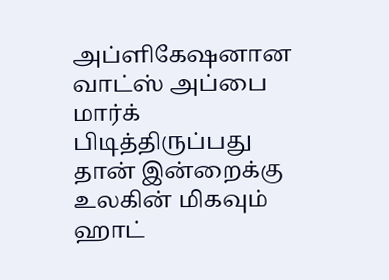அப்ளிகேஷனான வாட்ஸ் அப்பை மார்க் பிடித்திருப்பது தான் இன்றைக்கு உலகின் மிகவும் ஹாட்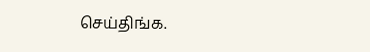செய்திங்க.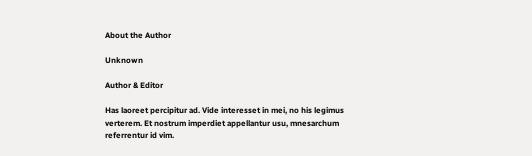About the Author

Unknown

Author & Editor

Has laoreet percipitur ad. Vide interesset in mei, no his legimus verterem. Et nostrum imperdiet appellantur usu, mnesarchum referrentur id vim.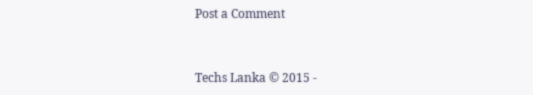Post a Comment


Techs Lanka © 2015 -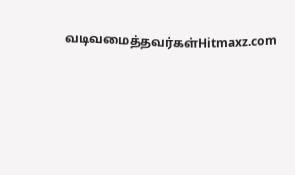வடிவமைத்தவர்கள்Hitmaxz.com